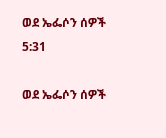ወደ ኤፌሶን ሰዎች 5:31

ወደ ኤፌሶን ሰዎች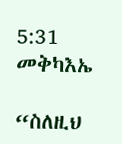5:31 መቅካእኤ

“ስለዚህ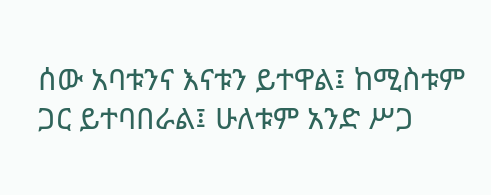ሰው አባቱንና እናቱን ይተዋል፤ ከሚስቱም ጋር ይተባበራል፤ ሁለቱም አንድ ሥጋ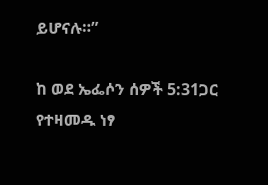ይሆናሉ።”

ከ ወደ ኤፌሶን ሰዎች 5:31ጋር የተዛመዱ ነፃ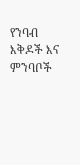የንባብ እቅዶች እና ምንባቦች